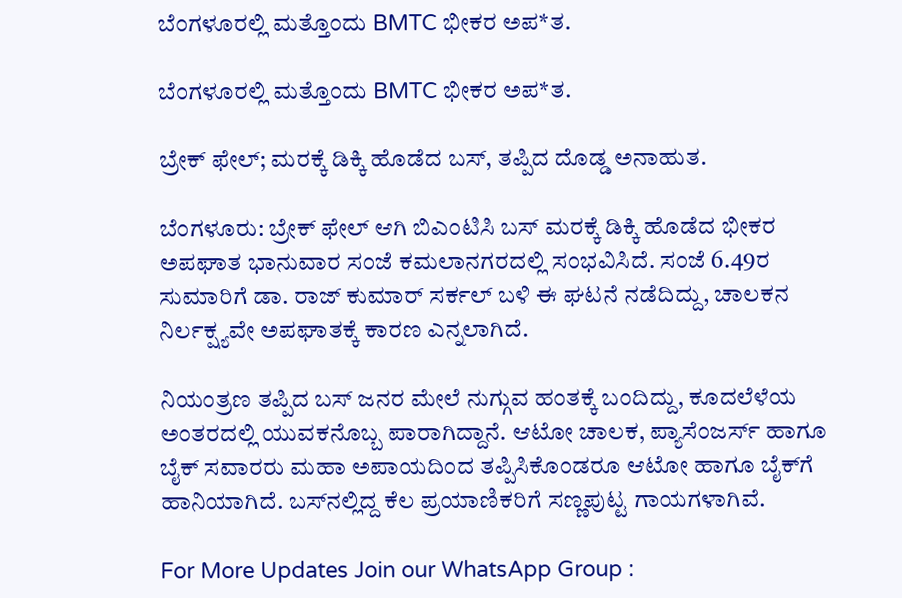ಬೆಂಗಳೂರಲ್ಲಿ ಮತ್ತೊಂದು BMTC ಭೀಕರ ಅಪ*ತ.

ಬೆಂಗಳೂರಲ್ಲಿ ಮತ್ತೊಂದು BMTC ಭೀಕರ ಅಪ*ತ.

ಬ್ರೇಕ್ ಫೇಲ್; ಮರಕ್ಕೆ ಡಿಕ್ಕಿ ಹೊಡೆದ ಬಸ್, ತಪ್ಪಿದ ದೊಡ್ಡ ಅನಾಹುತ.

ಬೆಂಗಳೂರು: ಬ್ರೇಕ್ ಫೇಲ್ ಆಗಿ ಬಿಎಂಟಿಸಿ ಬಸ್ ಮರಕ್ಕೆ ಡಿಕ್ಕಿ ಹೊಡೆದ ಭೀಕರ ಅಪಘಾತ ಭಾನುವಾರ ಸಂಜೆ ಕಮಲಾನಗರದಲ್ಲಿ ಸಂಭವಿಸಿದೆ. ಸಂಜೆ 6.49ರ ಸುಮಾರಿಗೆ ಡಾ. ರಾಜ್ ಕುಮಾರ್ ಸರ್ಕಲ್ ಬಳಿ ಈ ಘಟನೆ ನಡೆದಿದ್ದು, ಚಾಲಕನ ನಿರ್ಲಕ್ಷ್ಯವೇ ಅಪಘಾತಕ್ಕೆ ಕಾರಣ ಎನ್ನಲಾಗಿದೆ.

ನಿಯಂತ್ರಣ ತಪ್ಪಿದ ಬಸ್ ಜನರ ಮೇಲೆ ನುಗ್ಗುವ ಹಂತಕ್ಕೆ ಬಂದಿದ್ದು, ಕೂದಲೆಳೆಯ ಅಂತರದಲ್ಲಿ ಯುವಕನೊಬ್ಬ ಪಾರಾಗಿದ್ದಾನೆ. ಆಟೋ ಚಾಲಕ, ಪ್ಯಾಸೆಂಜರ್ಸ್ ಹಾಗೂ ಬೈಕ್ ಸವಾರರು ಮಹಾ ಅಪಾಯದಿಂದ ತಪ್ಪಿಸಿಕೊಂಡರೂ ಆಟೋ ಹಾಗೂ ಬೈಕ್‌ಗೆ ಹಾನಿಯಾಗಿದೆ. ಬಸ್‌ನಲ್ಲಿದ್ದ ಕೆಲ ಪ್ರಯಾಣಿಕರಿಗೆ ಸಣ್ಣಪುಟ್ಟ ಗಾಯಗಳಾಗಿವೆ.

For More Updates Join our WhatsApp Group :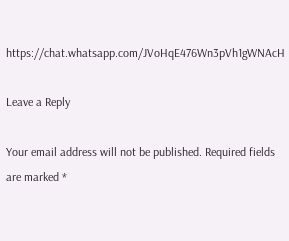https://chat.whatsapp.com/JVoHqE476Wn3pVh1gWNAcH

Leave a Reply

Your email address will not be published. Required fields are marked *